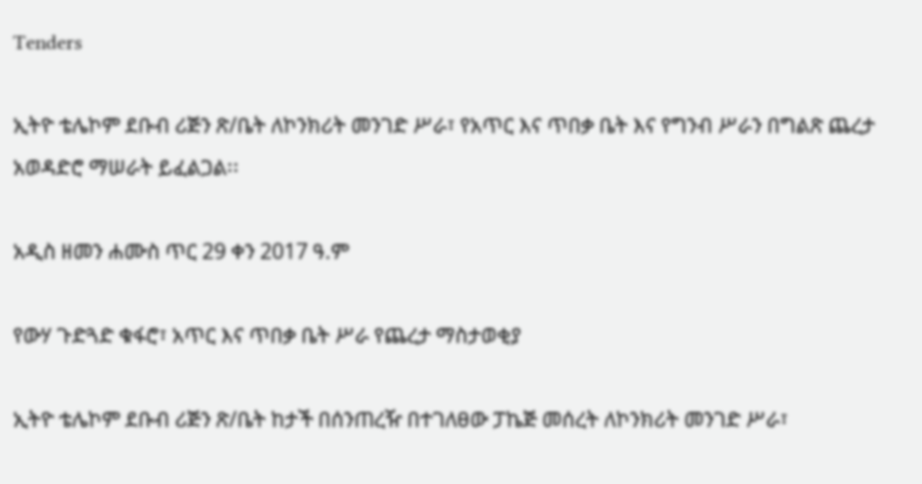Tenders

ኢትዮ ቴሌኮም ደቡብ ሪጅን ጽ/ቤት ለኮንክሪት መንገድ ሥራ፣ የአጥር እና ጥበቃ ቤት እና የግንብ ሥራን በግልጽ ጨረታ አወዳድሮ ማሠራት ይፈልጋል፡፡

አዲስ ዘመን ሐሙስ ጥር 29 ቀን 2017 ዓ.ም

የውሃ ጉድጓድ ቁፋሮ፣ አጥር እና ጥበቃ ቤት ሥራ የጨረታ ማስታወቂያ

ኢትዮ ቴሌኮም ደቡብ ሪጅን ጽ/ቤት ከታች በሰንጠረዥ በተገለፀው ፓኬጅ መሰረት ለኮንክሪት መንገድ ሥራ፣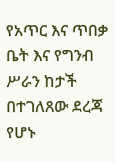የአጥር እና ጥበቃ ቤት እና የግንብ ሥራን ከታች በተገለጸው ደረጃ የሆኑ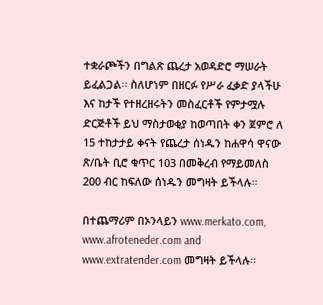ተቋራጮችን በግልጽ ጨረታ አወዳድሮ ማሠራት ይፈልጋል፡፡ ስለሆነም በዘርፉ የሥራ ፈቃድ ያላችሁ እና ከታች የተዘረዘሩትን መስፈርቶች የምታሟሉ ድርጅቶች ይህ ማስታወቂያ ከወጣበት ቀን ጀምሮ ለ 15 ተከታታይ ቀናት የጨረታ ሰነዱን ከሐዋሳ ዋናው ጽ/ቤት ቢሮ ቁጥር 103 በመቅረብ የማይመለስ 200 ብር ከፍለው ሰነዱን መግዛት ይችላሉ።

በተጨማሪም በኦንላይን www.merkato.com, www.afroteneder.com and www.extratender.com መግዛት ይችላሉ፡፡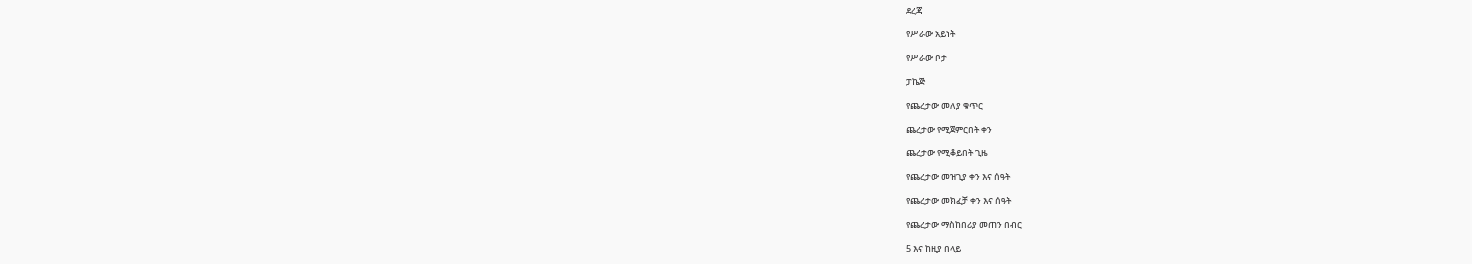ደረጃ

የሥራው አይነት

የሥራው ቦታ

ፓኬጅ

የጨረታው መለያ ቁጥር

ጨረታው የሚጀምርበት ቀን

ጨረታው የሚቆይበት ጊዜ

የጨረታው መዝጊያ ቀን እና ሰዓት

የጨረታው መክፈቻ ቀን እና ሰዓት

የጨረታው ማስከበሪያ መጠን በብር

5 እና ከዚያ በላይ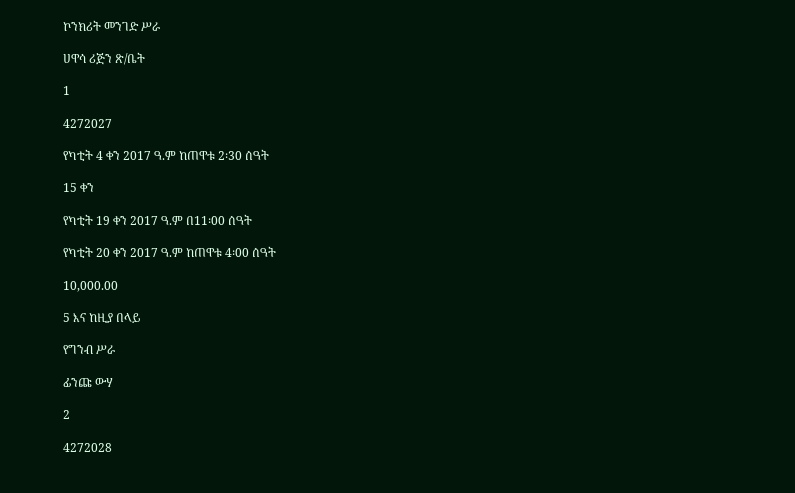ኮንክሪት መንገድ ሥራ

ሀዋሳ ሪጅን ጽ/ቤት

1

4272027

የካቲት 4 ቀን 2017 ዓ.ም ከጠዋቱ 2፡30 ሰዓት

15 ቀን

የካቲት 19 ቀን 2017 ዓ.ም በ11፡00 ሰዓት

የካቲት 20 ቀን 2017 ዓ.ም ከጠዋቱ 4፡00 ሰዓት

10,000.00

5 እና ከዚያ በላይ

የግንብ ሥራ

ፊንጩ ውሃ

2

4272028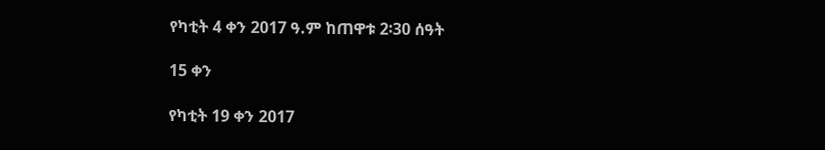የካቲት 4 ቀን 2017 ዓ.ም ከጠዋቱ 2፡30 ሰዓት

15 ቀን

የካቲት 19 ቀን 2017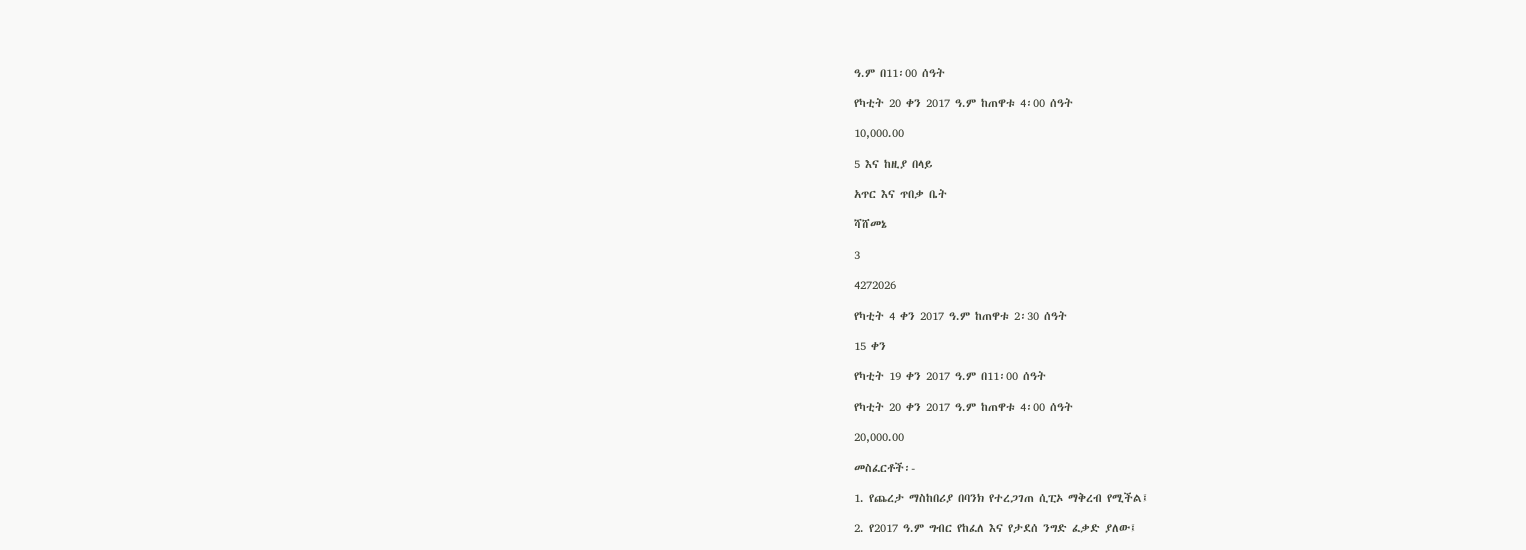ዓ.ም በ11፡00 ሰዓት

የካቲት 20 ቀን 2017 ዓ.ም ከጠዋቱ 4፡00 ሰዓት

10,000.00

5 እና ከዚያ በላይ

አጥር እና ጥበቃ ቤት

ሻሸመኔ

3

4272026

የካቲት 4 ቀን 2017 ዓ.ም ከጠዋቱ 2፡30 ሰዓት

15 ቀን

የካቲት 19 ቀን 2017 ዓ.ም በ11፡00 ሰዓት

የካቲት 20 ቀን 2017 ዓ.ም ከጠዋቱ 4፡00 ሰዓት

20,000.00

መስፈርቶች፡-

1. የጨረታ ማስከበሪያ በባንክ የተረጋገጠ ሲፒኦ ማቅረብ የሚችል፤

2. የ2017 ዓ.ም ግብር የከፈለ እና የታደሰ ንግድ ፈቃድ ያለው፤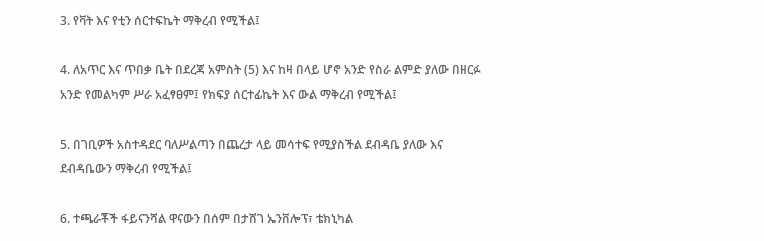3. የቫት እና የቲን ሰርተፍኬት ማቅረብ የሚችል፤

4. ለአጥር እና ጥበቃ ቤት በደረጃ አምስት (5) እና ከዛ በላይ ሆኖ አንድ የስራ ልምድ ያለው በዘርፉ አንድ የመልካም ሥራ አፈፃፀም፤ የክፍያ ሰርተፊኬት እና ውል ማቅረብ የሚችል፤

5. በገቢዎች አስተዳደር ባለሥልጣን በጨረታ ላይ መሳተፍ የሚያስችል ደብዳቤ ያለው እና ደብዳቤውን ማቅረብ የሚችል፤

6. ተጫራቾች ፋይናንሻል ዋናውን በሰም በታሸገ ኤንቨሎፕ፣ ቴክኒካል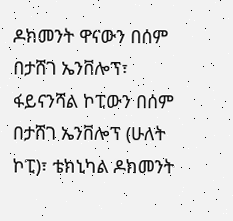ዶክመንት ዋናውን በሰም በታሸገ ኤንቨሎፕ፣ ፋይናንሻል ኮፒውን በሰም በታሸገ ኤንቨሎፕ (ሁለት ኮፒ)፣ ቴክኒካል ዶክመንት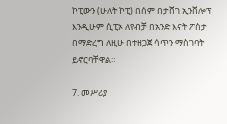ኮፒውን (ሁለት ኮፒ) በሰም በታሸገ ኢንቨሎፕ እንዲሁም ሲፒኦ ለየብቻ በአንድ እናት ፖስታ በማድረግ ለዚሁ በተዘጋጀ ሳጥን ማስገባት ይኖርባቸዋል።

7. መሥሪያ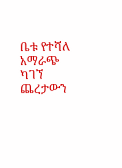ቤቱ የተሻለ አማራጭ ካገኘ ጨረታውን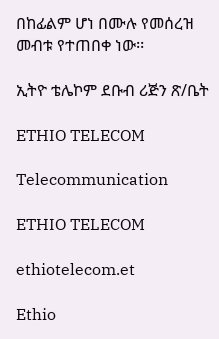በከፊልም ሆነ በሙሉ የመሰረዝ መብቱ የተጠበቀ ነው፡፡

ኢትዮ ቴሌኮም ደቡብ ሪጅን ጽ/ቤት

ETHIO TELECOM

Telecommunication

ETHIO TELECOM

ethiotelecom.et

Ethio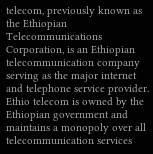telecom, previously known as the Ethiopian Telecommunications Corporation, is an Ethiopian telecommunication company serving as the major internet and telephone service provider. Ethio telecom is owned by the Ethiopian government and maintains a monopoly over all telecommunication services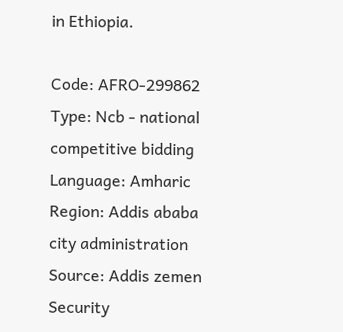in Ethiopia.

Code: AFRO-299862 Type: Ncb - national competitive bidding Language: Amharic Region: Addis ababa city administration Source: Addis zemen Security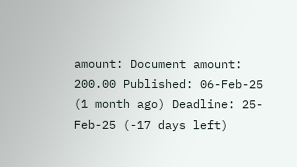amount: Document amount: 200.00 Published: 06-Feb-25 (1 month ago) Deadline: 25-Feb-25 (-17 days left)